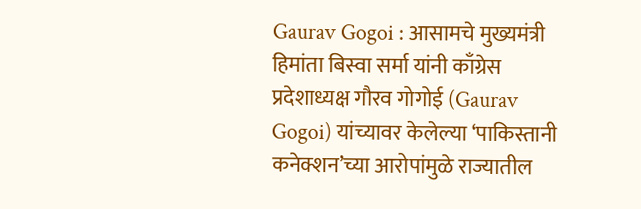Gaurav Gogoi : आसामचे मुख्यमंत्री हिमांता बिस्वा सर्मा यांनी काँग्रेस प्रदेशाध्यक्ष गौरव गोगोई (Gaurav Gogoi) यांच्यावर केलेल्या ‘पाकिस्तानी कनेक्शन’च्या आरोपांमुळे राज्यातील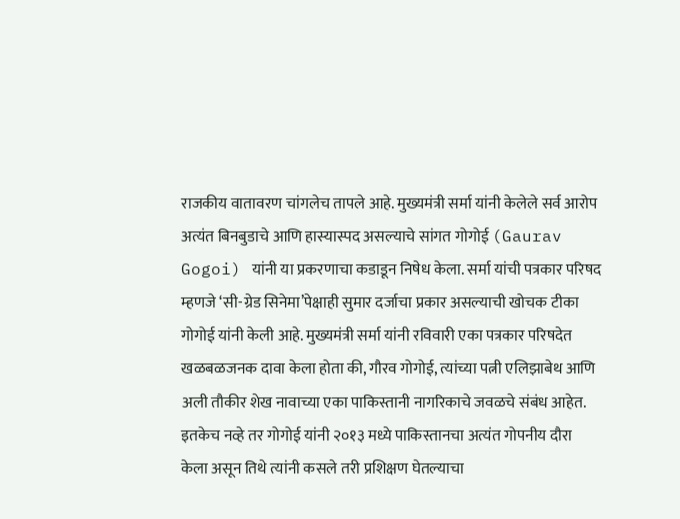राजकीय वातावरण चांगलेच तापले आहे. मुख्यमंत्री सर्मा यांनी केलेले सर्व आरोप अत्यंत बिनबुडाचे आणि हास्यास्पद असल्याचे सांगत गोगोई (Gaurav Gogoi) यांनी या प्रकरणाचा कडाडून निषेध केला. सर्मा यांची पत्रकार परिषद म्हणजे ‘सी-ग्रेड सिनेमा’पेक्षाही सुमार दर्जाचा प्रकार असल्याची खोचक टीका गोगोई यांनी केली आहे. मुख्यमंत्री सर्मा यांनी रविवारी एका पत्रकार परिषदेत खळबळजनक दावा केला होता की, गौरव गोगोई, त्यांच्या पत्नी एलिझाबेथ आणि अली तौकीर शेख नावाच्या एका पाकिस्तानी नागरिकाचे जवळचे संबंध आहेत. इतकेच नव्हे तर गोगोई यांनी २०१३ मध्ये पाकिस्तानचा अत्यंत गोपनीय दौरा केला असून तिथे त्यांनी कसले तरी प्रशिक्षण घेतल्याचा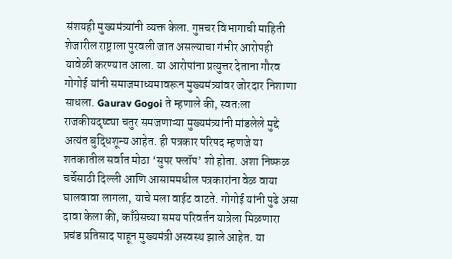संशयही मुख्यमंत्र्यांनी व्यक्त केला. गुप्तचर विभागाची माहिती शेजारील राष्ट्राला पुरवली जात असल्याचा गंभीर आरोपही यावेळी करण्यात आला. या आरोपांना प्रत्युत्तर देताना गौरव गोगोई यांनी समाजमाध्यमावरून मुख्यमंत्र्यांवर जोरदार निशाणा साधला. Gaurav Gogoi ते म्हणाले की, स्वतःला राजकीयदृष्ट्या चतुर समजणाऱ्या मुख्यमंत्र्यांनी मांडलेले मुद्दे अत्यंत बुद्धिशून्य आहेत. ही पत्रकार परिषद म्हणजे या शतकातील सर्वात मोठा ‘सुपर फ्लॉप’ शो होता. अशा निष्फळ चर्चेसाठी दिल्ली आणि आसाममधील पत्रकारांना वेळ वाया घालवावा लागला, याचे मला वाईट वाटते. गोगोई यांनी पुढे असा दावा केला की, काँग्रेसच्या समय परिवर्तन यात्रेला मिळणारा प्रचंड प्रतिसाद पाहून मुख्यमंत्री अस्वस्थ झाले आहेत. या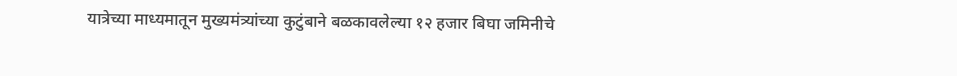यात्रेच्या माध्यमातून मुख्यमंत्र्यांच्या कुटुंबाने बळकावलेल्या १२ हजार बिघा जमिनीचे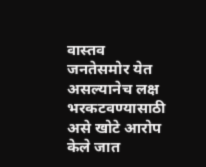वास्तव जनतेसमोर येत असल्यानेच लक्ष भरकटवण्यासाठी असे खोटे आरोप केले जात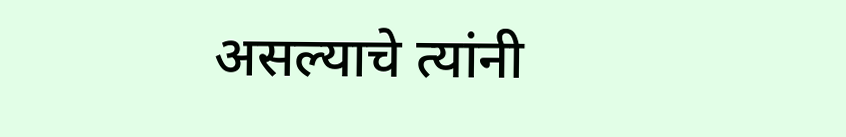असल्याचे त्यांनी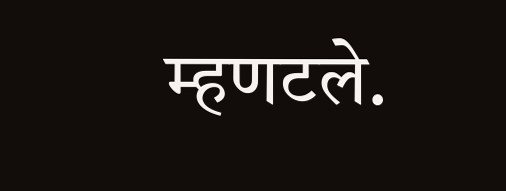म्हणटले.